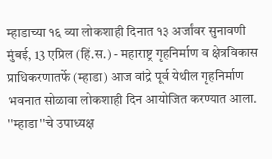म्हाडाच्या १६ व्या लोकशाही दिनात १३ अर्जांवर सुनावणी
मुंबई, 13 एप्रिल (हिं.स.) - महाराष्ट्र गृहनिर्माण व क्षेत्रविकास प्राधिकरणातर्फे (म्हाडा) आज वांद्रे पूर्व येथील गृहनिर्माण भवनात सोळावा लोकशाही दिन आयोजित करण्यात आला. ''म्हाडा''चे उपाध्यक्ष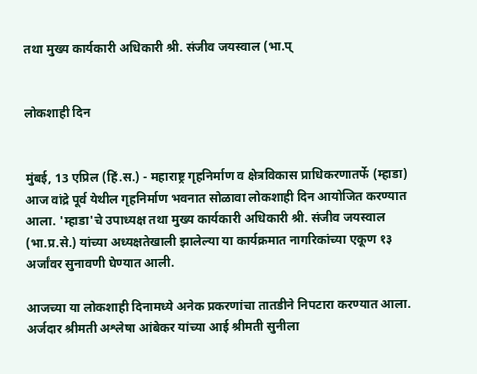तथा मुख्य कार्यकारी अधिकारी श्री. संजीव जयस्वाल (भा.प्


लोकशाही दिन


मुंबई, 13 एप्रिल (हिं.स.) - महाराष्ट्र गृहनिर्माण व क्षेत्रविकास प्राधिकरणातर्फे (म्हाडा) आज वांद्रे पूर्व येथील गृहनिर्माण भवनात सोळावा लोकशाही दिन आयोजित करण्यात आला. 'म्हाडा'चे उपाध्यक्ष तथा मुख्य कार्यकारी अधिकारी श्री. संजीव जयस्वाल (भा.प्र.से.) यांच्या अध्यक्षतेखाली झालेल्या या कार्यक्रमात नागरिकांच्या एकूण १३ अर्जांवर सुनावणी घेण्यात आली.

आजच्या या लोकशाही दिनामध्ये अनेक प्रकरणांचा तातडीने निपटारा करण्यात आला. अर्जदार श्रीमती अश्लेषा आंबेकर यांच्या आई श्रीमती सुनीला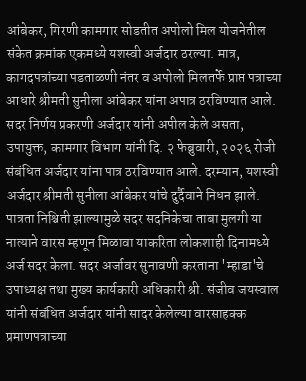आंबेकर, गिरणी कामगार सोडतीत अपोलो मिल योजनेतील संकेत क्रमांक एकमध्ये यशस्वी अर्जदार ठरल्या. मात्र, कागदपत्रांच्या पडताळणी नंतर व अपोलो मिलतर्फे प्राप्त पत्राच्या आधारे श्रीमती सुनीला आंबेकर यांना अपात्र ठरविण्यात आले. सदर निर्णय प्रकरणी अर्जदार यांनी अपील केले असता, उपायुक्त, कामगार विभाग यांनी दि. २ फेब्रुवारी, २०२६ रोजी संबंधित अर्जदार यांना पात्र ठरविण्यात आले. दरम्यान, यशस्वी अर्जदार श्रीमती सुनीला आंबेकर यांचे दुर्दैवाने निधन झाले. पात्रता निश्चिती झाल्यामुळे सदर सदनिकेचा ताबा मुलगी या नात्याने वारस म्हणून मिळावा याकरिता लोकशाही दिनामध्ये अर्ज सदर केला. सदर अर्जावर सुनावणी करताना 'म्हाडा'चे उपाध्यक्ष तथा मुख्य कार्यकारी अधिकारी श्री. संजीव जयस्वाल यांनी संबंधित अर्जदार यांनी सादर केलेल्या वारसाहक्क प्रमाणपत्राच्या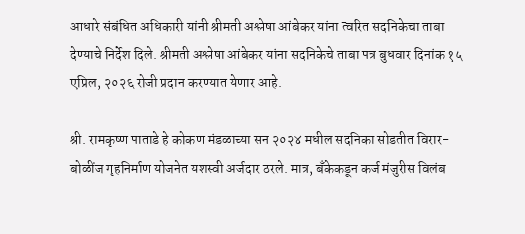आधारे संबंधित अधिकारी यांनी श्रीमती अश्लेषा आंबेकर यांना त्वरित सदनिकेचा ताबा देण्याचे निर्देश दिले. श्रीमती अश्लेषा आंबेकर यांना सदनिकेचे ताबा पत्र बुधवार दिनांक १५ एप्रिल, २०२६ रोजी प्रदान करण्यात येणार आहे.

श्री. रामकृष्ण पाताडे हे कोकण मंडळाच्या सन २०२४ मधील सदनिका सोडतीत विरार-बोळींज गृहनिर्माण योजनेत यशस्वी अर्जदार ठरले. मात्र, बँकेकडून कर्ज मंजुरीस विलंब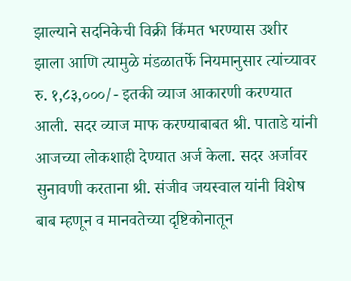झाल्याने सदनिकेची विक्री किंमत भरण्यास उशीर झाला आणि त्यामुळे मंडळातर्फे नियमानुसार त्यांच्यावर रु. १,८३,०००/- इतकी व्याज आकारणी करण्यात आली. सदर व्याज माफ करण्याबाबत श्री. पाताडे यांनी आजच्या लोकशाही देण्यात अर्ज केला. सदर अर्जावर सुनावणी करताना श्री. संजीव जयस्वाल यांनी विशेष बाब म्हणून व मानवतेच्या दृष्टिकोनातून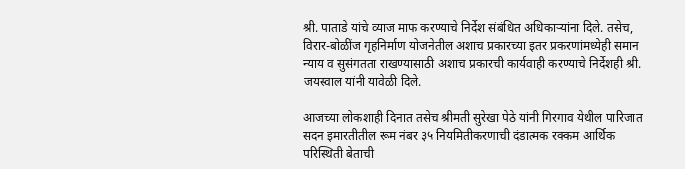श्री. पाताडे यांचे व्याज माफ करण्याचे निर्देश संबंधित अधिकाऱ्यांना दिले. तसेच, विरार-बोळींज गृहनिर्माण योजनेतील अशाच प्रकारच्या इतर प्रकरणांमध्येही समान न्याय व सुसंगतता राखण्यासाठी अशाच प्रकारची कार्यवाही करण्याचे निर्देशही श्री. जयस्वाल यांनी यावेळी दिले.

आजच्या लोकशाही दिनात तसेच श्रीमती सुरेखा पेठे यांनी गिरगाव येथील पारिजात सदन इमारतीतील रूम नंबर ३५ नियमितीकरणाची दंडात्मक रक्कम आर्थिक परिस्थिती बेताची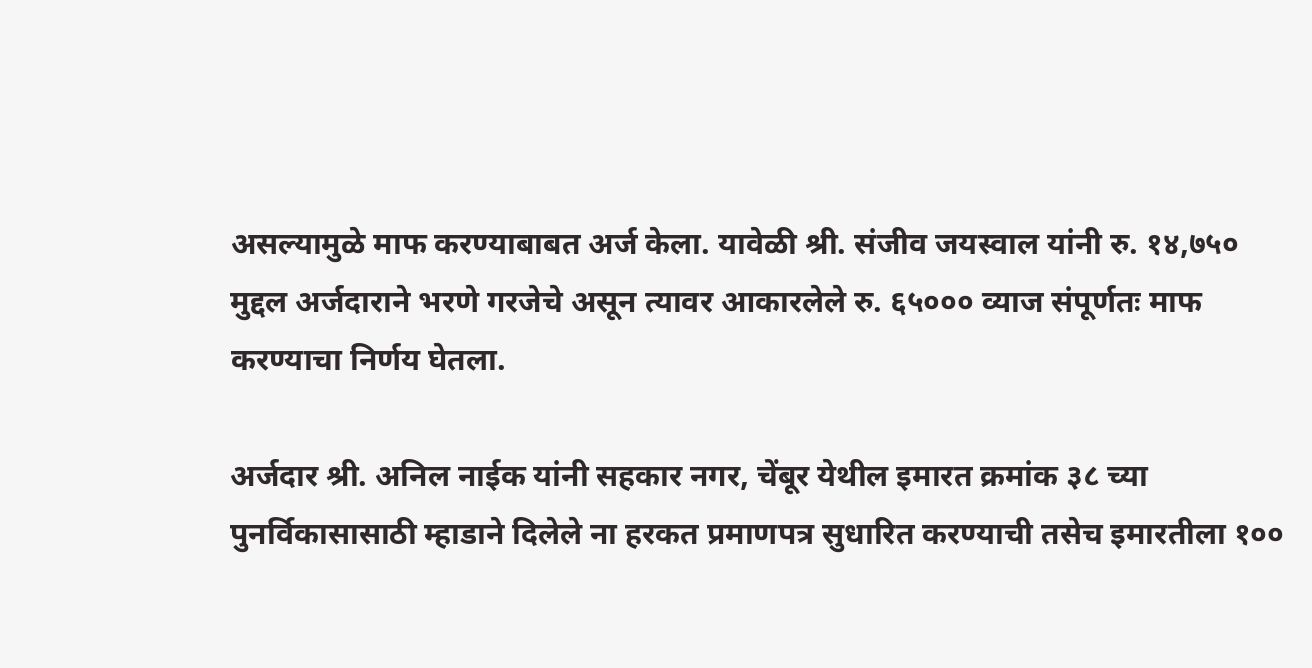असल्यामुळे माफ करण्याबाबत अर्ज केला. यावेळी श्री. संजीव जयस्वाल यांनी रु. १४,७५० मुद्दल अर्जदाराने भरणे गरजेचे असून त्यावर आकारलेले रु. ६५००० व्याज संपूर्णतः माफ करण्याचा निर्णय घेतला.

अर्जदार श्री. अनिल नाईक यांनी सहकार नगर, चेंबूर येथील इमारत क्रमांक ३८ च्या पुनर्विकासासाठी म्हाडाने दिलेले ना हरकत प्रमाणपत्र सुधारित करण्याची तसेच इमारतीला १००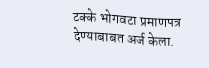टक्के भोगवटा प्रमाणपत्र देण्याबाबत अर्ज केला.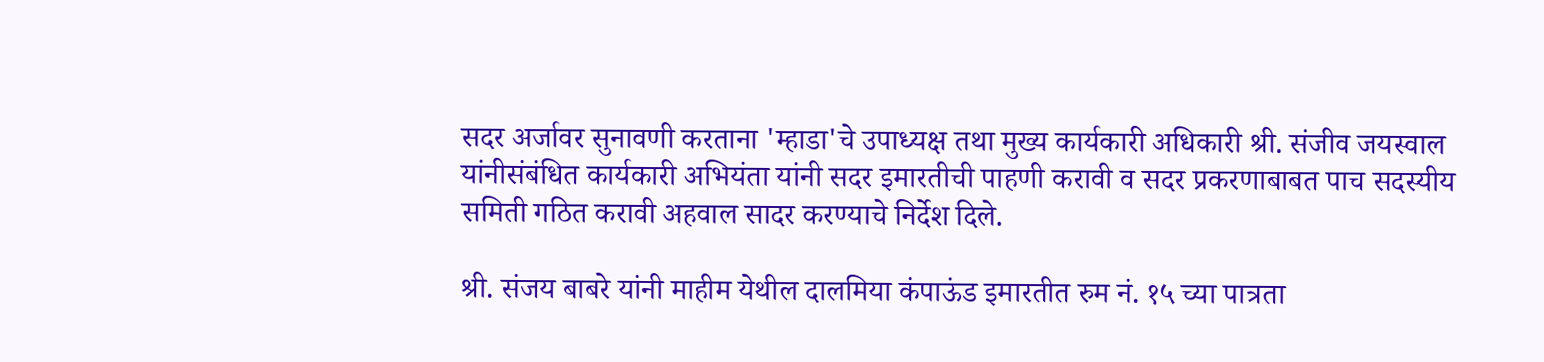सदर अर्जावर सुनावणी करताना 'म्हाडा'चे उपाध्यक्ष तथा मुख्य कार्यकारी अधिकारी श्री. संजीव जयस्वाल यांनीसंबंधित कार्यकारी अभियंता यांनी सदर इमारतीची पाहणी करावी व सदर प्रकरणाबाबत पाच सदस्यीय समिती गठित करावी अहवाल सादर करण्याचे निर्देश दिले.

श्री. संजय बाबरे यांनी माहीम येथील दालमिया कंपाऊंड इमारतीत रुम नं. १५ च्या पात्रता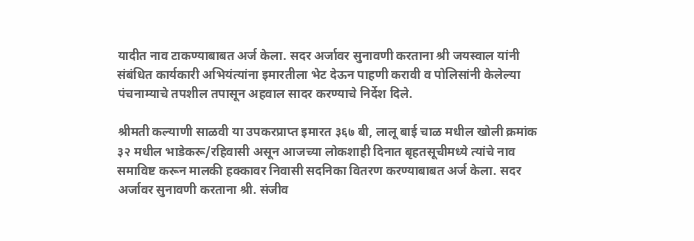यादीत नाव टाकण्याबाबत अर्ज केला. सदर अर्जावर सुनावणी करताना श्री जयस्वाल यांनी संबंधित कार्यकारी अभियंत्यांना इमारतीला भेट देऊन पाहणी करावी व पोलिसांनी केलेल्या पंचनाम्याचे तपशील तपासून अहवाल सादर करण्याचे निर्देश दिले.

श्रीमती कल्याणी साळवी या उपकरप्राप्त इमारत ३६७ बी, लालू बाई चाळ मधील खोली क्रमांक ३२ मधील भाडेकरू/रहिवासी असून आजच्या लोकशाही दिनात बृहतसूचीमध्ये त्यांचे नाव समाविष्ट करून मालकी हक्कावर निवासी सदनिका वितरण करण्याबाबत अर्ज केला. सदर अर्जावर सुनावणी करताना श्री. संजीव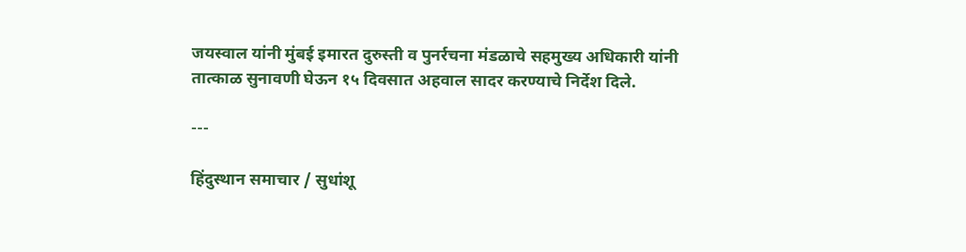जयस्वाल यांनी मुंबई इमारत दुरुस्ती व पुनर्रचना मंडळाचे सहमुख्य अधिकारी यांनी तात्काळ सुनावणी घेऊन १५ दिवसात अहवाल सादर करण्याचे निर्देश दिले.

---

हिंदुस्थान समाचार / सुधांशू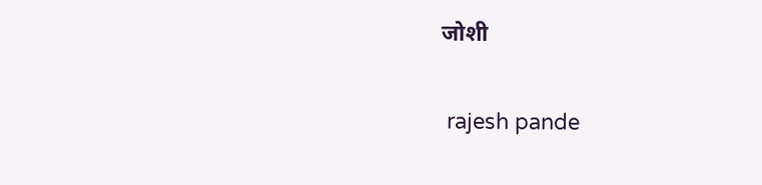जोशी


 rajesh pande